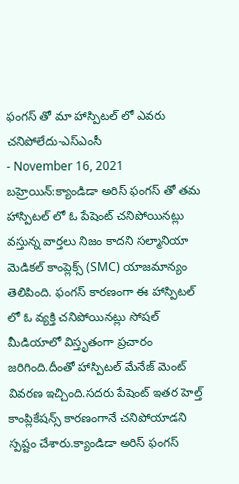ఫంగస్ తో మా హాస్పిటల్ లో ఎవరు చనిపోలేదు-ఎస్ఎంసీ
- November 16, 2021
బహ్రెయిన్:క్యాండిడా అరిస్ ఫంగస్ తో తమ హాస్పిటల్ లో ఓ పేషెంట్ చనిపోయినట్లు వస్తున్న వార్తలు నిజం కాదని సల్మానియా మెడికల్ కాంప్లెక్స్ (SMC) యాజమాన్యం తెలిపింది. ఫంగస్ కారణంగా ఈ హాస్పిటల్ లో ఓ వ్యక్తి చనిపోయినట్లు సోషల్ మీడియాలో విస్తృతంగా ప్రచారం జరిగింది.దీంతో హాస్పిటల్ మేనేజ్ మెంట్ వివరణ ఇచ్చింది.సదరు పేషెంట్ ఇతర హెల్త్ కాంప్లికేషన్స్ కారణంగానే చనిపోయాడని స్పష్టం చేశారు.క్యాండిడా అరిస్ ఫంగస్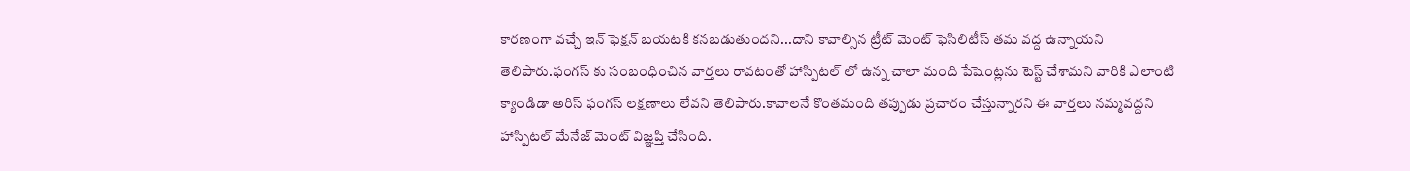కారణంగా వచ్చే ఇన్ ఫెక్షన్ బయటకి కనబడుతుందని...దాని కావాల్సిన ట్రీట్ మెంట్ ఫెసిలిటీస్ తమ వద్ద ఉన్నాయని తెలిపారు.ఫంగస్ కు సంబంధించిన వార్తలు రావటంతో హాస్పిటల్ లో ఉన్న చాలా మంది పేషెంట్లను టెస్ట్ చేశామని వారికి ఎలాంటి క్యాండిడా అరిస్ ఫంగస్ లక్షణాలు లేవని తెలిపారు.కావాలనే కొంతమంది తప్పుడు ప్రచారం చేస్తున్నారని ఈ వార్తలు నమ్మవద్దని హాస్పిటల్ మేనేజ్ మెంట్ విజ్ఞప్తి చేసింది.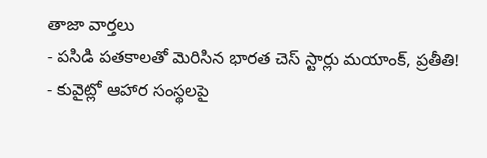తాజా వార్తలు
- పసిడి పతకాలతో మెరిసిన భారత చెస్ స్టార్లు మయాంక్, ప్రతీతి!
- కువైట్లో ఆహార సంస్థలపై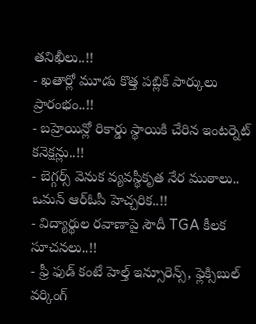తనిఖీలు..!!
- ఖతార్లో మూడు కొత్త పబ్లిక్ పార్కులు ప్రారంభం..!!
- బహ్రెయిన్లో రికార్డు స్థాయికి చేరిన ఇంటర్నెట్ కనెక్షన్లు..!!
- బెగ్గర్స్ వెనుక వ్యవస్థీకృత నేర ముఠాలు.. ఒమన్ ఆర్ఓపీ హెచ్చరిక..!!
- విద్యార్థుల రవాణాపై సౌదీ TGA కీలక సూచనలు..!!
- ఫ్రీ ఫుడ్ కంటే హెల్త్ ఇన్సూరెన్స్, ఫ్లెక్సిబుల్ వర్కింగ్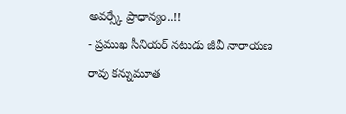అవర్స్కే ప్రాధాన్యం..!!
- ప్రముఖ సీనియర్ నటుడు జీవీ నారాయణ రావు కన్నుమూత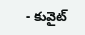- కువైట్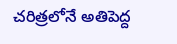చరిత్రలోనే అతిపెద్ద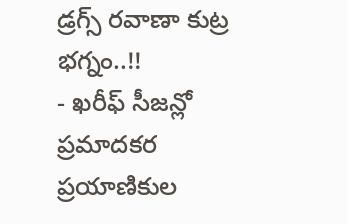డ్రగ్స్ రవాణా కుట్ర భగ్నం..!!
- ఖరీఫ్ సీజన్లో ప్రమాదకర ప్రయాణికుల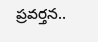ప్రవర్తన..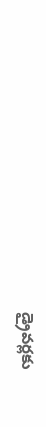డ్రైవర్లకు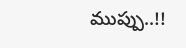ముప్పు..!!